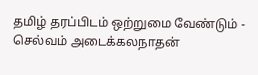தமிழ் தரப்பிடம் ஒற்றுமை வேண்டும் - செல்வம் அடைக்கலநாதன்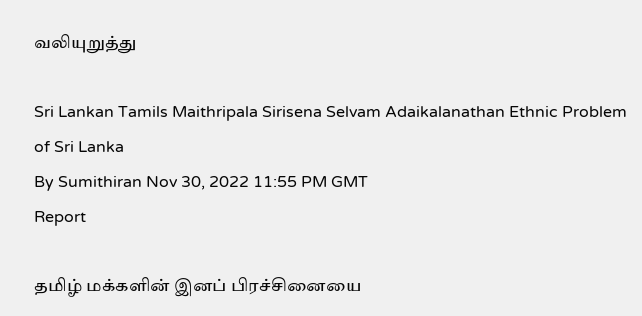வலியுறுத்து

Sri Lankan Tamils Maithripala Sirisena Selvam Adaikalanathan Ethnic Problem of Sri Lanka
By Sumithiran Nov 30, 2022 11:55 PM GMT
Report

தமிழ் மக்களின் இனப் பிரச்சினையை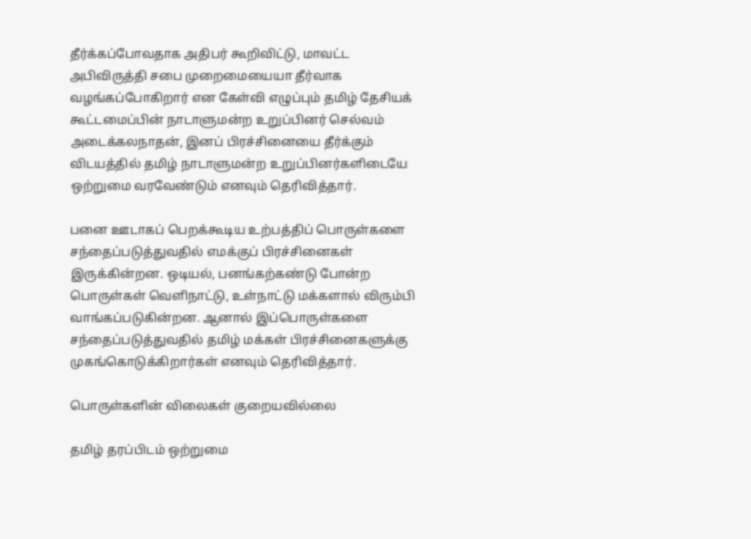தீர்க்கப்போவதாக அதிபர் கூறிவிட்டு, மாவட்ட அபிவிருத்தி சபை முறைமையையா தீர்வாக வழங்கப்போகிறார் என கேள்வி எழுப்பும் தமிழ் தேசியக் கூட்டமைப்பின் நாடாளுமன்ற உறுப்பினர் செல்வம் அடைக்கலநாதன், இனப் பிரச்சினையை தீர்க்கும் விடயத்தில் தமிழ் நாடாளுமன்ற உறுப்பினர்களிடையே ஒற்றுமை வரவேண்டும் எனவும் தெரிவித்தார்.

பனை ஊடாகப் பெறக்கூடிய உற்பத்திப் பொருள்களை சந்தைப்படுத்துவதில் எமக்குப் பிரச்சினைகள் இருக்கின்றன. ஒடியல், பனங்கற்கண்டு போன்ற பொருள்கள் வெளிநாட்டு, உள்நாட்டு மக்களால் விரும்பி வாங்கப்படுகின்றன. ஆனால் இப்பொருள்களை சந்தைப்படுத்துவதில் தமிழ் மக்கள் பிரச்சினைகளுக்கு முகங்கொடுக்கிறார்கள் எனவும் தெரிவித்தார்.

பொருள்களின் விலைகள் குறையவில்லை

தமிழ் தரப்பிடம் ஒற்றுமை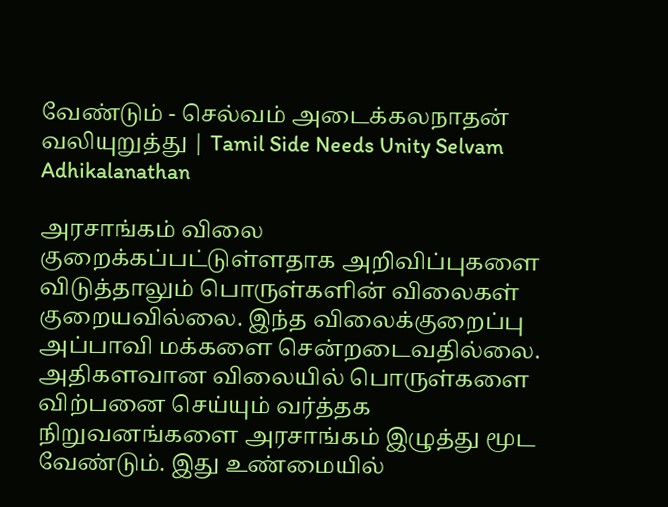வேண்டும் - செல்வம் அடைக்கலநாதன் வலியுறுத்து | Tamil Side Needs Unity Selvam Adhikalanathan

அரசாங்கம் விலை குறைக்கப்பட்டுள்ளதாக அறிவிப்புகளை விடுத்தாலும் பொருள்களின் விலைகள் குறையவில்லை. இந்த விலைக்குறைப்பு அப்பாவி மக்களை சென்றடைவதில்லை. அதிகளவான விலையில் பொருள்களை விற்பனை செய்யும் வர்த்தக நிறுவனங்களை அரசாங்கம் இழுத்து மூட வேண்டும். இது உண்மையில்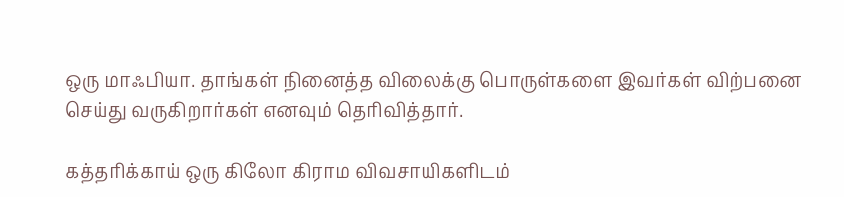ஒரு மாஃபியா. தாங்கள் நினைத்த விலைக்கு பொருள்களை இவர்கள் விற்பனை செய்து வருகிறார்கள் எனவும் தெரிவித்தார்.

கத்தரிக்காய் ஒரு கிலோ கிராம விவசாயிகளிடம்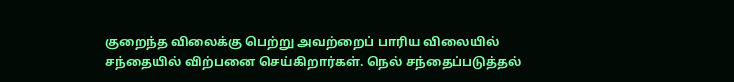குறைந்த விலைக்கு பெற்று அவற்றைப் பாரிய விலையில் சந்தையில் விற்பனை செய்கிறார்கள். நெல் சந்தைப்படுத்தல்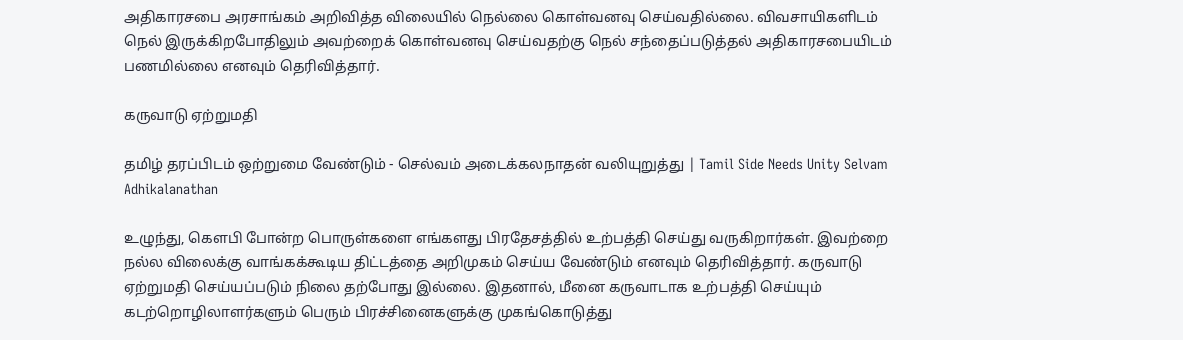அதிகாரசபை அரசாங்கம் அறிவித்த விலையில் நெல்லை கொள்வனவு செய்வதில்லை. விவசாயிகளிடம் நெல் இருக்கிறபோதிலும் அவற்றைக் கொள்வனவு செய்வதற்கு நெல் சந்தைப்படுத்தல் அதிகாரசபையிடம் பணமில்லை எனவும் தெரிவித்தார்.

கருவாடு ஏற்றுமதி

தமிழ் தரப்பிடம் ஒற்றுமை வேண்டும் - செல்வம் அடைக்கலநாதன் வலியுறுத்து | Tamil Side Needs Unity Selvam Adhikalanathan

உழுந்து, கௌபி போன்ற பொருள்களை எங்களது பிரதேசத்தில் உற்பத்தி செய்து வருகிறார்கள். இவற்றை நல்ல விலைக்கு வாங்கக்கூடிய திட்டத்தை அறிமுகம் செய்ய வேண்டும் எனவும் தெரிவித்தார். கருவாடு ஏற்றுமதி செய்யப்படும் நிலை தற்போது இல்லை. இதனால், மீனை கருவாடாக உற்பத்தி செய்யும் கடற்றொழிலாளர்களும் பெரும் பிரச்சினைகளுக்கு முகங்கொடுத்து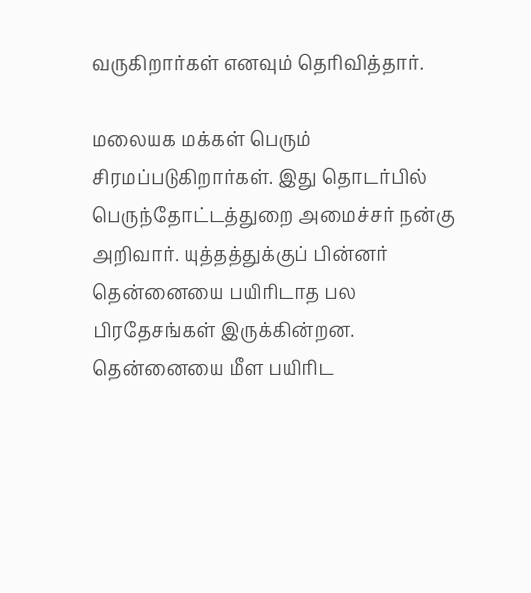வருகிறார்கள் எனவும் தெரிவித்தார்.

மலையக மக்கள் பெரும் சிரமப்படுகிறார்கள். இது தொடர்பில் பெருந்தோட்டத்துறை அமைச்சர் நன்கு அறிவார். யுத்தத்துக்குப் பின்னர் தென்னையை பயிரிடாத பல பிரதேசங்கள் இருக்கின்றன. தென்னையை மீள பயிரிட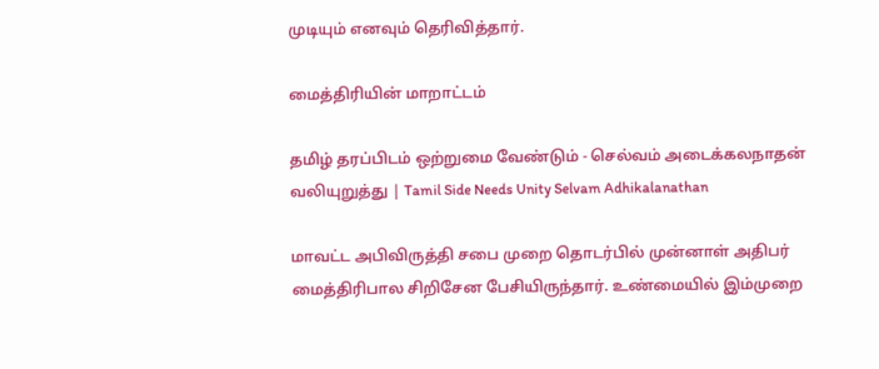முடியும் எனவும் தெரிவித்தார்.

மைத்திரியின் மாறாட்டம்

தமிழ் தரப்பிடம் ஒற்றுமை வேண்டும் - செல்வம் அடைக்கலநாதன் வலியுறுத்து | Tamil Side Needs Unity Selvam Adhikalanathan

மாவட்ட அபிவிருத்தி சபை முறை தொடர்பில் முன்னாள் அதிபர் மைத்திரிபால சிறிசேன பேசியிருந்தார். உண்மையில் இம்முறை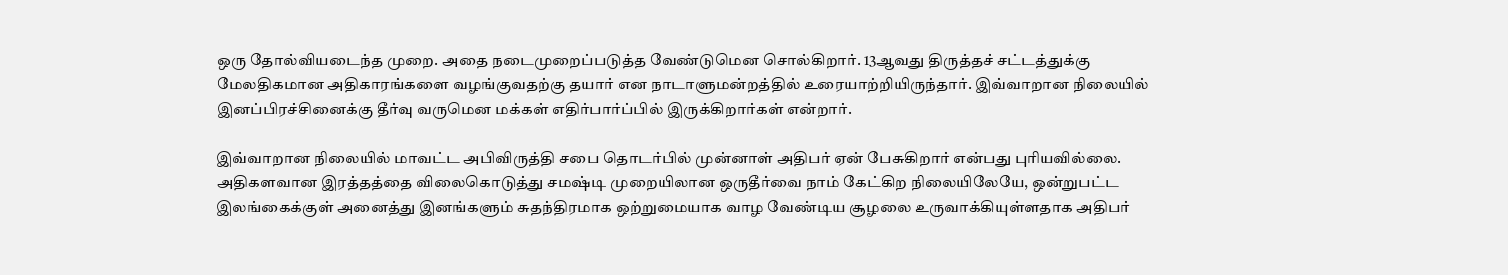ஒரு தோல்வியடைந்த முறை. அதை நடைமுறைப்படுத்த வேண்டுமென சொல்கிறார். 13ஆவது திருத்தச் சட்டத்துக்கு மேலதிகமான அதிகாரங்களை வழங்குவதற்கு தயார் என நாடாளுமன்றத்தில் உரையாற்றியிருந்தார். இவ்வாறான நிலையில் இனப்பிரச்சினைக்கு தீர்வு வருமென மக்கள் எதிர்பார்ப்பில் இருக்கிறார்கள் என்றார்.

இவ்வாறான நிலையில் மாவட்ட அபிவிருத்தி சபை தொடர்பில் முன்னாள் அதிபர் ஏன் பேசுகிறார் என்பது புரியவில்லை. அதிகளவான இரத்தத்தை விலைகொடுத்து சமஷ்டி முறையிலான ஒருதீர்வை நாம் கேட்கிற நிலையிலேயே, ஒன்றுபட்ட இலங்கைக்குள் அனைத்து இனங்களும் சுதந்திரமாக ஒற்றுமையாக வாழ வேண்டிய சூழலை உருவாக்கியுள்ளதாக அதிபர்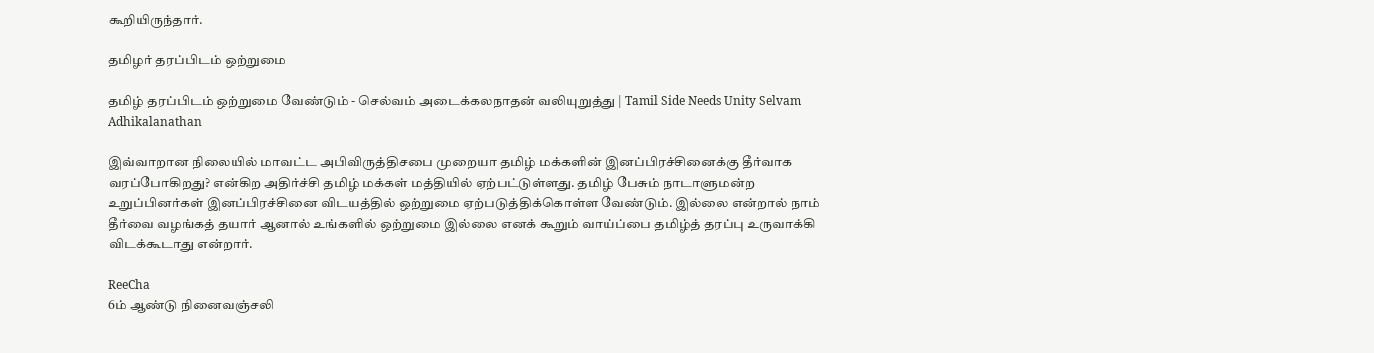கூறியிருந்தார்.

தமிழர் தரப்பிடம் ஒற்றுமை

தமிழ் தரப்பிடம் ஒற்றுமை வேண்டும் - செல்வம் அடைக்கலநாதன் வலியுறுத்து | Tamil Side Needs Unity Selvam Adhikalanathan

இவ்வாறான நிலையில் மாவட்ட அபிவிருத்திசபை முறையா தமிழ் மக்களின் இனப்பிரச்சினைக்கு தீர்வாக வரப்போகிறது? என்கிற அதிர்ச்சி தமிழ் மக்கள் மத்தியில் ஏற்பட்டுள்ளது. தமிழ் பேசும் நாடாளுமன்ற உறுப்பினர்கள் இனப்பிரச்சினை விடயத்தில் ஒற்றுமை ஏற்படுத்திக்கொள்ள வேண்டும். இல்லை என்றால் நாம் தீர்வை வழங்கத் தயார் ஆனால் உங்களில் ஒற்றுமை இல்லை எனக் கூறும் வாய்ப்பை தமிழ்த் தரப்பு உருவாக்கி விடக்கூடாது என்றார்.

ReeCha
6ம் ஆண்டு நினைவஞ்சலி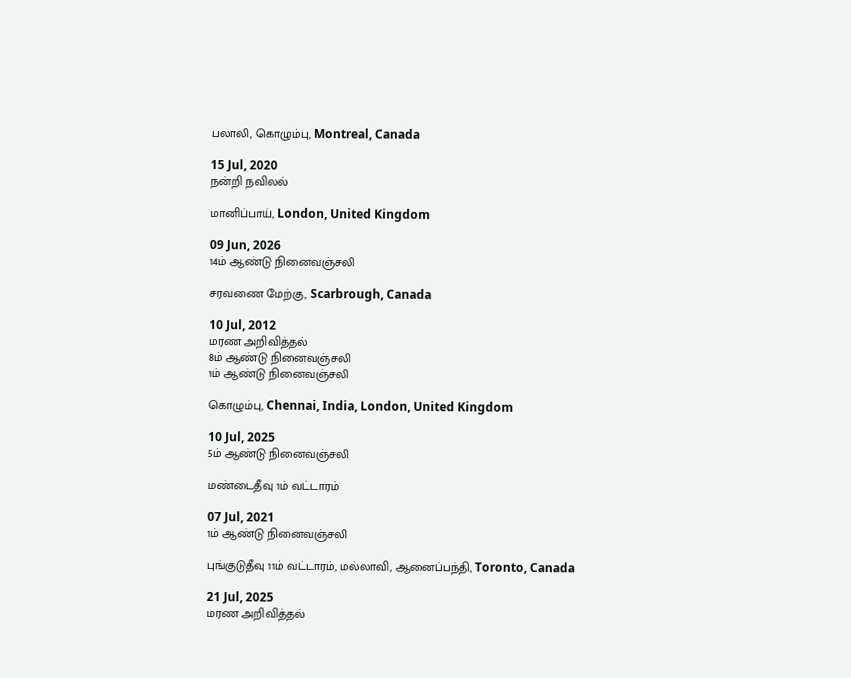பலாலி, கொழும்பு, Montreal, Canada

15 Jul, 2020
நன்றி நவிலல்

மானிப்பாய், London, United Kingdom

09 Jun, 2026
14ம் ஆண்டு நினைவஞ்சலி

சரவணை மேற்கு, Scarbrough, Canada

10 Jul, 2012
மரண அறிவித்தல்
8ம் ஆண்டு நினைவஞ்சலி
1ம் ஆண்டு நினைவஞ்சலி

கொழும்பு, Chennai, India, London, United Kingdom

10 Jul, 2025
5ம் ஆண்டு நினைவஞ்சலி

மண்டைதீவு 1ம் வட்டாரம்

07 Jul, 2021
1ம் ஆண்டு நினைவஞ்சலி

புங்குடுதீவு 11ம் வட்டாரம், மல்லாவி, ஆனைப்பந்தி, Toronto, Canada

21 Jul, 2025
மரண அறிவித்தல்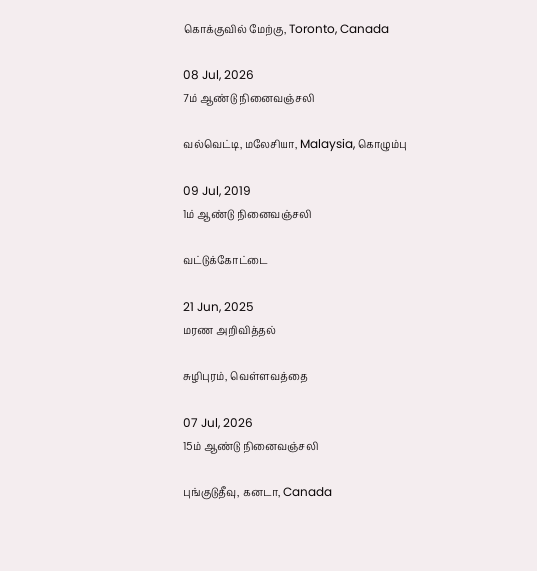கொக்குவில் மேற்கு, Toronto, Canada

08 Jul, 2026
7ம் ஆண்டு நினைவஞ்சலி

வல்வெட்டி, மலேசியா, Malaysia, கொழும்பு

09 Jul, 2019
1ம் ஆண்டு நினைவஞ்சலி

வட்டுக்கோட்டை

21 Jun, 2025
மரண அறிவித்தல்

சுழிபுரம், வெள்ளவத்தை

07 Jul, 2026
15ம் ஆண்டு நினைவஞ்சலி

புங்குடுதீவு, கனடா, Canada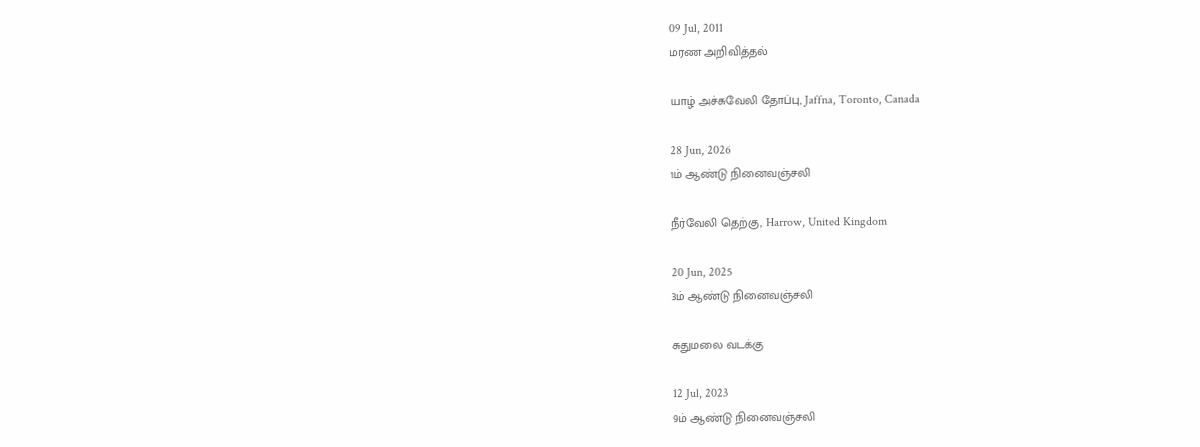09 Jul, 2011
மரண அறிவித்தல்

யாழ் அச்சுவேலி தோப்பு, Jaffna, Toronto, Canada

28 Jun, 2026
1ம் ஆண்டு நினைவஞ்சலி

நீர்வேலி தெற்கு, Harrow, United Kingdom

20 Jun, 2025
3ம் ஆண்டு நினைவஞ்சலி

சுதுமலை வடக்கு

12 Jul, 2023
9ம் ஆண்டு நினைவஞ்சலி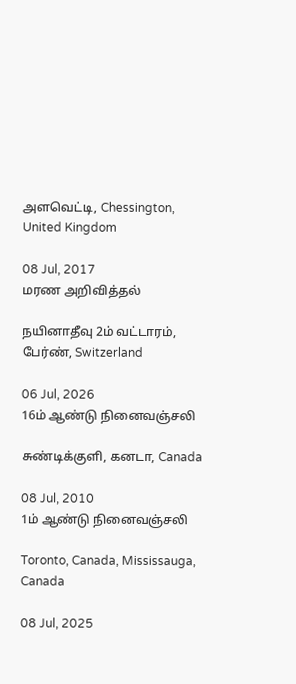அளவெட்டி, Chessington, United Kingdom

08 Jul, 2017
மரண அறிவித்தல்

நயினாதீவு 2ம் வட்டாரம், பேர்ண், Switzerland

06 Jul, 2026
16ம் ஆண்டு நினைவஞ்சலி

சுண்டிக்குளி, கனடா, Canada

08 Jul, 2010
1ம் ஆண்டு நினைவஞ்சலி

Toronto, Canada, Mississauga, Canada

08 Jul, 2025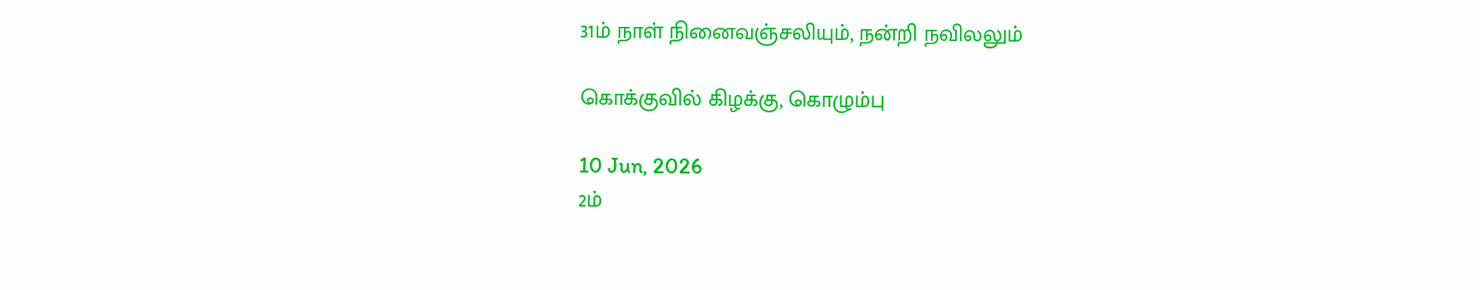31ம் நாள் நினைவஞ்சலியும், நன்றி நவிலலும்

கொக்குவில் கிழக்கு, கொழும்பு

10 Jun, 2026
2ம்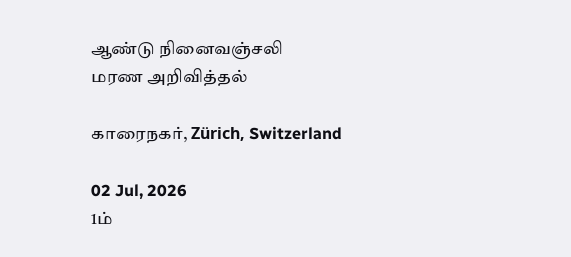ஆண்டு நினைவஞ்சலி
மரண அறிவித்தல்

காரைநகர், Zürich, Switzerland

02 Jul, 2026
1ம்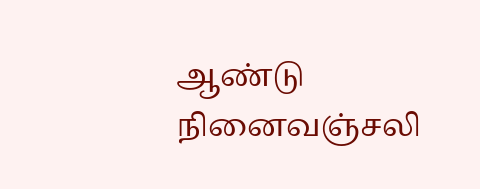ஆண்டு நினைவஞ்சலி